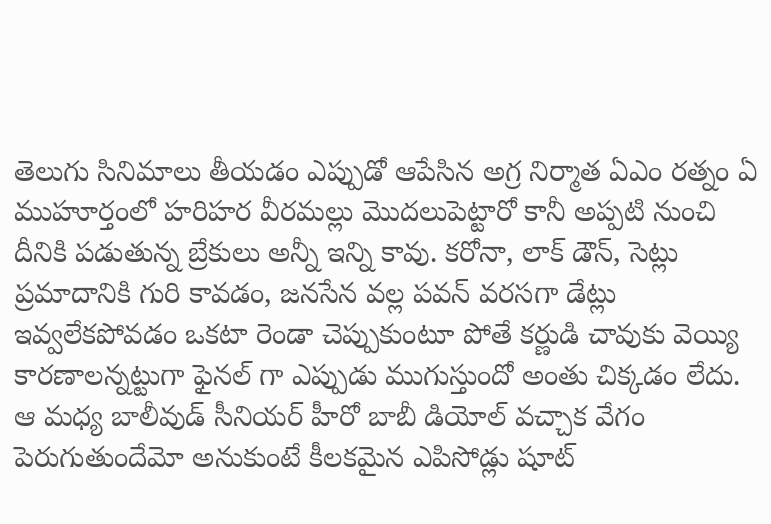తెలుగు సినిమాలు తీయడం ఎప్పుడో ఆపేసిన అగ్ర నిర్మాత ఏఎం రత్నం ఏ ముహూర్తంలో హరిహర వీరమల్లు మొదలుపెట్టారో కానీ అప్పటి నుంచి దీనికి పడుతున్న బ్రేకులు అన్నీ ఇన్ని కావు. కరోనా, లాక్ డౌన్, సెట్లు ప్రమాదానికి గురి కావడం, జనసేన వల్ల పవన్ వరసగా డేట్లు ఇవ్వలేకపోవడం ఒకటా రెండా చెప్పుకుంటూ పోతే కర్ణుడి చావుకు వెయ్యి కారణాలన్నట్టుగా ఫైనల్ గా ఎప్పుడు ముగుస్తుందో అంతు చిక్కడం లేదు.
ఆ మధ్య బాలీవుడ్ సీనియర్ హీరో బాబీ డియోల్ వచ్చాక వేగం పెరుగుతుందేమో అనుకుంటే కీలకమైన ఎపిసోడ్లు షూట్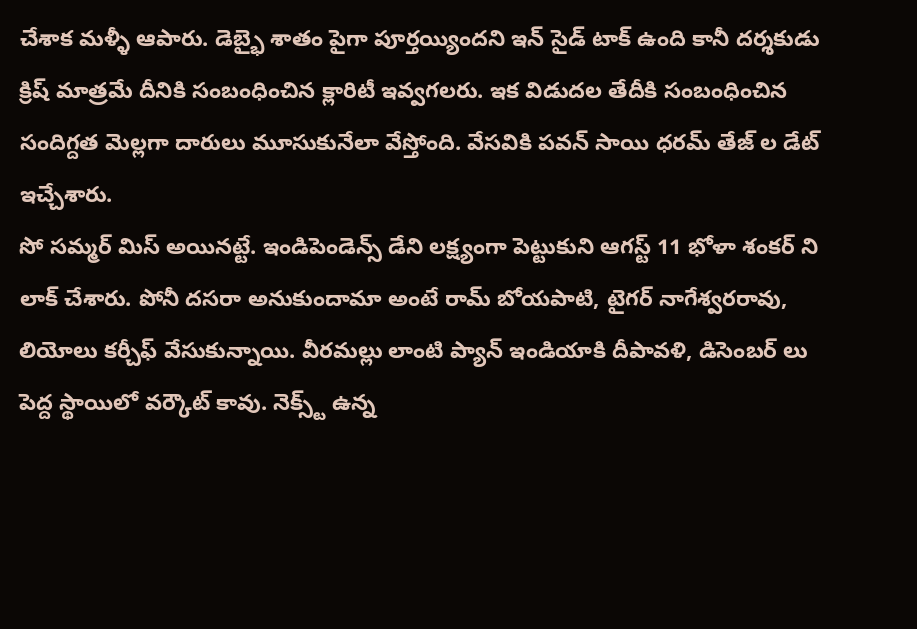చేశాక మళ్ళీ ఆపారు. డెబ్భై శాతం పైగా పూర్తయ్యిందని ఇన్ సైడ్ టాక్ ఉంది కానీ దర్శకుడు క్రిష్ మాత్రమే దీనికి సంబంధించిన క్లారిటీ ఇవ్వగలరు. ఇక విడుదల తేదీకి సంబంధించిన సందిగ్దత మెల్లగా దారులు మూసుకునేలా వేస్తోంది. వేసవికి పవన్ సాయి ధరమ్ తేజ్ ల డేట్ ఇచ్చేశారు.
సో సమ్మర్ మిస్ అయినట్టే. ఇండిపెండెన్స్ డేని లక్ష్యంగా పెట్టుకుని ఆగస్ట్ 11 భోళా శంకర్ ని లాక్ చేశారు. పోనీ దసరా అనుకుందామా అంటే రామ్ బోయపాటి, టైగర్ నాగేశ్వరరావు, లియోలు కర్చీఫ్ వేసుకున్నాయి. వీరమల్లు లాంటి ప్యాన్ ఇండియాకి దీపావళి, డిసెంబర్ లు పెద్ద స్థాయిలో వర్కౌట్ కావు. నెక్స్ట్ ఉన్న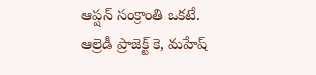ఆప్షన్ సంక్రాంతి ఒకటే. ఆల్రెడీ ప్రాజెక్ట్ కె, మహేష్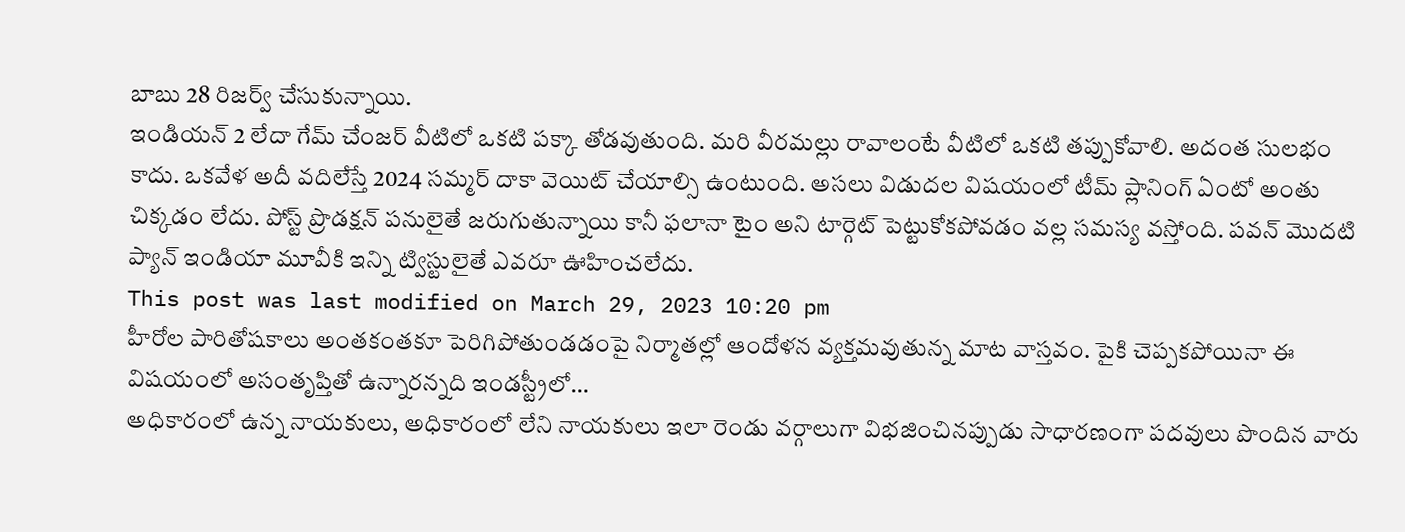బాబు 28 రిజర్వ్ చేసుకున్నాయి.
ఇండియన్ 2 లేదా గేమ్ చేంజర్ వీటిలో ఒకటి పక్కా తోడవుతుంది. మరి వీరమల్లు రావాలంటే వీటిలో ఒకటి తప్పుకోవాలి. అదంత సులభం కాదు. ఒకవేళ అదీ వదిలేస్తే 2024 సమ్మర్ దాకా వెయిట్ చేయాల్సి ఉంటుంది. అసలు విడుదల విషయంలో టీమ్ ప్లానింగ్ ఏంటో అంతు చిక్కడం లేదు. పోస్ట్ ప్రొడక్షన్ పనులైతే జరుగుతున్నాయి కానీ ఫలానా టైం అని టార్గెట్ పెట్టుకోకపోవడం వల్ల సమస్య వస్తోంది. పవన్ మొదటి ప్యాన్ ఇండియా మూవీకి ఇన్ని ట్విస్టులైతే ఎవరూ ఊహించలేదు.
This post was last modified on March 29, 2023 10:20 pm
హీరోల పారితోషకాలు అంతకంతకూ పెరిగిపోతుండడంపై నిర్మాతల్లో ఆందోళన వ్యక్తమవుతున్న మాట వాస్తవం. పైకి చెప్పకపోయినా ఈ విషయంలో అసంతృప్తితో ఉన్నారన్నది ఇండస్ట్రీలో…
అధికారంలో ఉన్న నాయకులు, అధికారంలో లేని నాయకులు ఇలా రెండు వర్గాలుగా విభజించినప్పుడు సాధారణంగా పదవులు పొందిన వారు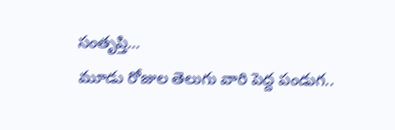సంతృప్తి…
మూడు రోజుల తెలుగు వారి పెద్ద పండుగ..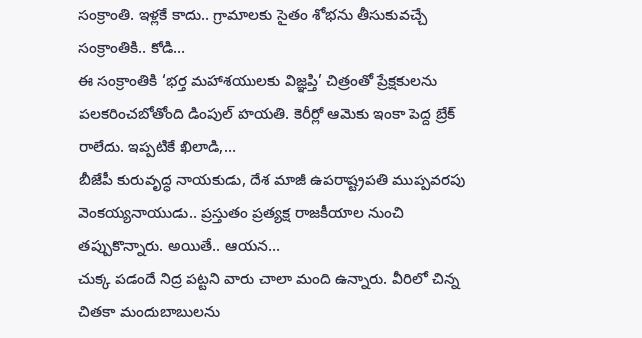సంక్రాంతి. ఇళ్లకే కాదు.. గ్రామాలకు సైతం శోభను తీసుకువచ్చే సంక్రాంతికి.. కోడి…
ఈ సంక్రాంతికి ‘భర్త మహాశయులకు విజ్ఞప్తి’ చిత్రంతో ప్రేక్షకులను పలకరించబోతోంది డింపుల్ హయతి. కెరీర్లో ఆమెకు ఇంకా పెద్ద బ్రేక్ రాలేదు. ఇప్పటికే ఖిలాడి,…
బీజేపీ కురువృద్ధ నాయకుడు, దేశ మాజీ ఉపరాష్ట్రపతి ముప్పవరపు వెంకయ్యనాయుడు.. ప్రస్తుతం ప్రత్యక్ష రాజకీయాల నుంచి తప్పుకొన్నారు. అయితే.. ఆయన…
చుక్క పడందే నిద్ర పట్టని వారు చాలా మంది ఉన్నారు. వీరిలో చిన్న చితకా మందుబాబులను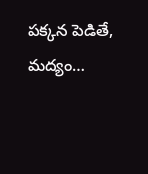పక్కన పెడితే, మద్యం…